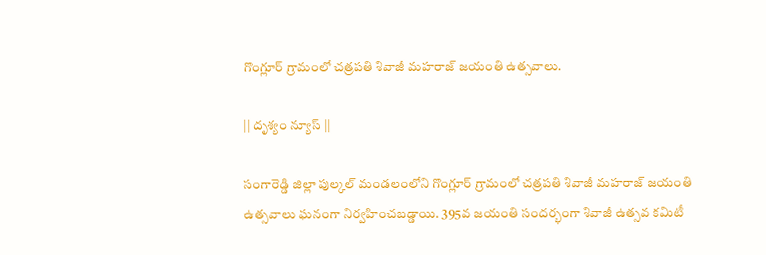గొంగ్లూర్ గ్రామంలో చత్రపతి శివాజీ మహరాజ్ జయంతి ఉత్సవాలు.

|| దృశ్యం న్యూస్ ||

సంగారెడ్డి జిల్లా పుల్కల్ మండలంలోని గొంగ్లూర్ గ్రామంలో చత్రపతి శివాజీ మహరాజ్ జయంతి ఉత్సవాలు ఘనంగా నిర్వహించబడ్డాయి. 395వ జయంతి సందర్భంగా శివాజీ ఉత్సవ కమిటీ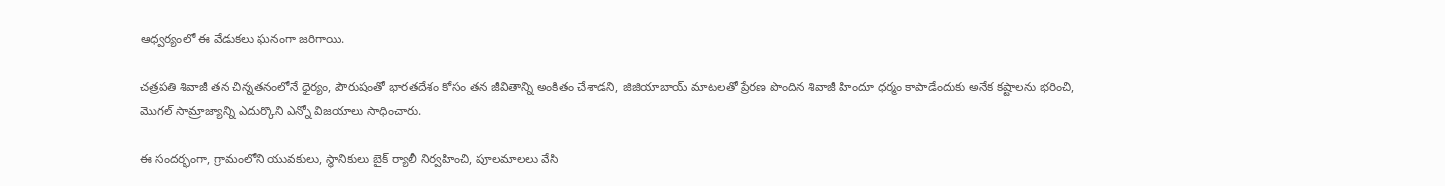ఆధ్వర్యంలో ఈ వేడుకలు ఘనంగా జరిగాయి.

చత్రపతి శివాజీ తన చిన్నతనంలోనే ధైర్యం, పౌరుషంతో భారతదేశం కోసం తన జీవితాన్ని అంకితం చేశాడని, జిజియాబాయ్ మాటలతో ప్రేరణ పొందిన శివాజీ హిందూ ధర్మం కాపాడేందుకు అనేక కష్టాలను భరించి, మొగల్ సామ్రాజ్యాన్ని ఎదుర్కొని ఎన్నో విజయాలు సాధించారు.

ఈ సందర్భంగా, గ్రామంలోని యువకులు, స్థానికులు బైక్ ర్యాలీ నిర్వహించి, పూలమాలలు వేసి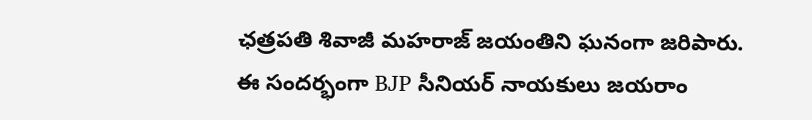ఛత్రపతి శివాజీ మహరాజ్ జయంతిని ఘనంగా జరిపారు.
ఈ సందర్భంగా BJP సీనియర్ నాయకులు జయరాం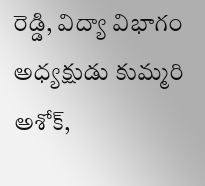రెడ్డి, విద్యా విభాగం అధ్యక్షుడు కుమ్మరి అశోక్,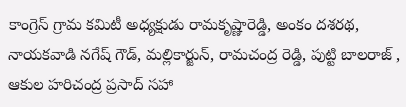కాంగ్రెస్ గ్రామ కమిటీ అధ్యక్షుడు రామకృష్ణారెడ్డి, అంకం దశరథ, నాయకవాడి నగేష్ గౌడ్, మల్లికార్జున్, రామచంద్ర రెడ్డి, పుట్టి బాలరాజ్ , ఆకుల హరిచంద్ర ప్రసాద్ సహా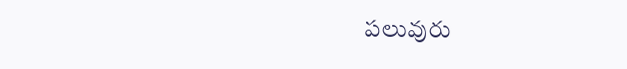పలువురు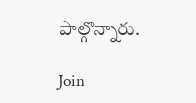పాల్గొన్నారు.

Join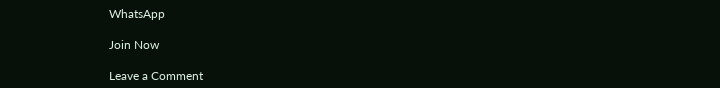WhatsApp

Join Now

Leave a Comment